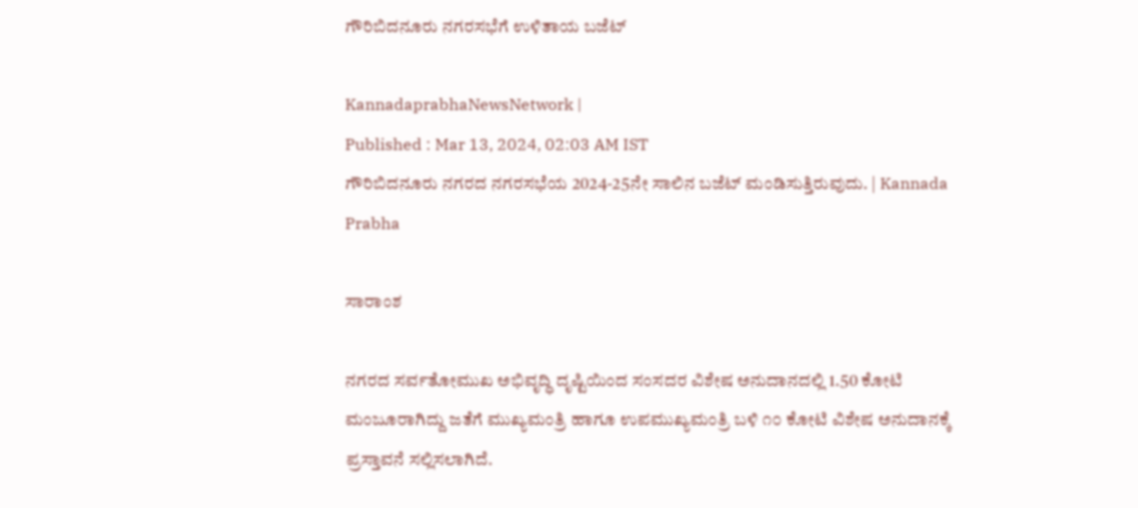ಗೌರಿಬಿದನೂರು ನಗರಸಭೆಗೆ ಉಳಿತಾಯ ಬಜೆಟ್‌

KannadaprabhaNewsNetwork |
Published : Mar 13, 2024, 02:03 AM IST
ಗೌರಿಬಿದನೂರು ನಗರದ ನಗರಸಭೆಯ 2024-25ನೇ ಸಾಲಿನ ಬಜೆಟ್‌ ಮಂಡಿಸುತ್ತಿರುವುದು. | Kannada Prabha

ಸಾರಾಂಶ

ನಗರದ ಸರ್ವತೋಮುಖ ಅಭಿವೃದ್ಧಿ ದೃಷ್ಟಿಯಿಂದ ಸಂಸದರ ವಿಶೇಷ ಅನುದಾನದಲ್ಲಿ 1.50 ಕೋಟಿ ಮಂಜೂರಾಗಿದ್ದು ಜತೆಗೆ ಮುಖ್ಯಮಂತ್ರಿ ಹಾಗೂ ಉಪಮುಖ್ಯಮಂತ್ರಿ ಬಳಿ ೧೦ ಕೋಟಿ ವಿಶೇಷ ಅನುದಾನಕ್ಕೆ ಪ್ರಸ್ತಾವನೆ ಸಲ್ಲಿಸಲಾಗಿದೆ.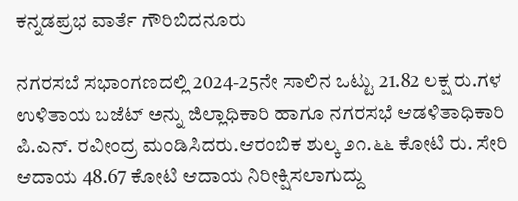ಕನ್ನಡಪ್ರಭ ವಾರ್ತೆ ಗೌರಿಬಿದನೂರು

ನಗರಸಬೆ ಸಭಾಂಗಣದಲ್ಲಿ 2024-25ನೇ ಸಾಲಿನ ಒಟ್ಟು 21.82 ಲಕ್ಷ ರು.ಗಳ ಉಳಿತಾಯ ಬಜೆಟ್‌ ಅನ್ನು ಜಿಲ್ಲಾಧಿಕಾರಿ ಹಾಗೂ ನಗರಸಭೆ ಆಡಳಿತಾಧಿಕಾರಿ ಪಿ.ಎನ್. ರವೀಂದ್ರ ಮಂಡಿಸಿದರು.ಆರಂಬಿಕ ಶುಲ್ಕ ೨೧.೬೬ ಕೋಟಿ ರು. ಸೇರಿ ಆದಾಯ 48.67 ಕೋಟಿ ಆದಾಯ ನಿರೀಕ್ಷಿಸಲಾಗುದ್ದು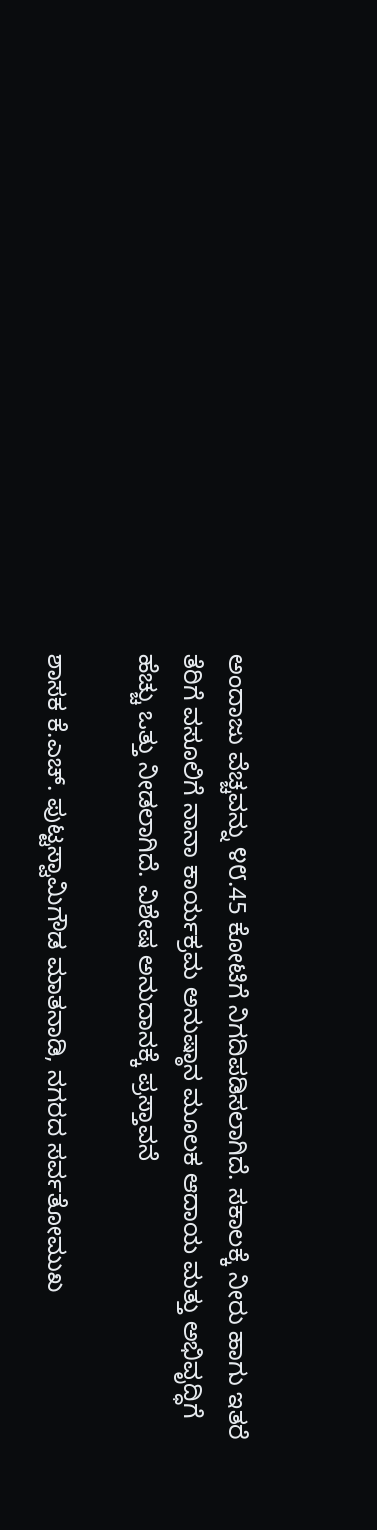ಅಂದಾಜು ವೆಚ್ಚವನ್ನು ೪೮.45 ಕೋಟಿಗೆ ನಿಗದಿಪಡಿಸಲಾಗಿದೆ. ಸಕಾಲಕ್ಕೆ ನೀರು ಹಾಗು ಇತರೆ ತೆರಿಗೆ ವಸೂಲಿಗೆ ನಾನಾ ಕಾರ್ಯಕ್ರಮ ಅನುಷ್ಠಾನ ಮೂಲಕ ಆದಾಯ ಮತ್ತು ಅಭಿವೃದ್ಧಿಗೆ ಹೆಚ್ಚು ಒತ್ತು ನೀಡಲಾಗಿದೆ. ವಿಶೇಷ ಅನುದಾನಕ್ಕೆ ಪ್ರಸ್ತಾವನೆ

ಶಾಸಕ ಕೆ.ಎಚ್. ಪುಟ್ಟಸ್ವಾಮಿಗೌಡ ಮಾತನಾಡಿ, ನಗರದ ಸರ್ವತೋಮುಖ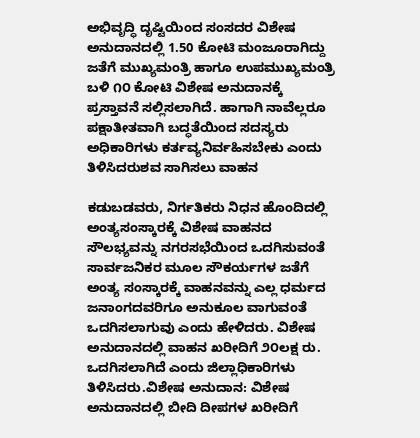ಅಭಿವೃದ್ಧಿ ದೃಷ್ಟಿಯಿಂದ ಸಂಸದರ ವಿಶೇಷ ಅನುದಾನದಲ್ಲಿ 1.50 ಕೋಟಿ ಮಂಜೂರಾಗಿದ್ದು ಜತೆಗೆ ಮುಖ್ಯಮಂತ್ರಿ ಹಾಗೂ ಉಪಮುಖ್ಯಮಂತ್ರಿ ಬಳಿ ೧೦ ಕೋಟಿ ವಿಶೇಷ ಅನುದಾನಕ್ಕೆ ಪ್ರಸ್ತಾವನೆ ಸಲ್ಲಿಸಲಾಗಿದೆ. ಹಾಗಾಗಿ ನಾವೆಲ್ಲರೂ ಪಕ್ಷಾತೀತವಾಗಿ ಬದ್ಧತೆಯಿಂದ ಸದಸ್ಯರು ಅಧಿಕಾರಿಗಳು ಕರ್ತವ್ಯನಿರ್ವಹಿಸಬೇಕು ಎಂದು ತಿಳಿಸಿದರುಶವ ಸಾಗಿಸಲು ವಾಹನ

ಕಡುಬಡವರು, ನಿರ್ಗತಿಕರು ನಿಧನ ಹೊಂದಿದಲ್ಲಿ ಅಂತ್ಯಸಂಸ್ಕಾರಕ್ಕೆ ವಿಶೇಷ ವಾಹನದ ಸೌಲಭ್ಯವನ್ನು ನಗರಸಭೆಯಿಂದ ಒದಗಿಸುವಂತೆ ಸಾರ್ವಜನಿಕರ ಮೂಲ ಸೌಕರ್ಯಗಳ ಜತೆಗೆ ಅಂತ್ಯ ಸಂಸ್ಕಾರಕ್ಕೆ ವಾಹನವನ್ನು ಎಲ್ಲ ಧರ್ಮದ ಜನಾಂಗದವರಿಗೂ ಅನುಕೂಲ ವಾಗುವಂತೆ ಒದಗಿಸಲಾಗುವು ಎಂದು ಹೇಳಿದರು. ವಿಶೇಷ ಅನುದಾನದಲ್ಲಿ ವಾಹನ ಖರೀದಿಗೆ ೨೦ಲಕ್ಷ ರು. ಒದಗಿಸಲಾಗಿದೆ ಎಂದು ಜಿಲ್ಲಾಧಿಕಾರಿಗಳು ತಿಳಿಸಿದರು.ವಿಶೇಷ ಅನುದಾನ: ವಿಶೇಷ ಅನುದಾನದಲ್ಲಿ ಬೀದಿ ದೀಪಗಳ ಖರೀದಿಗೆ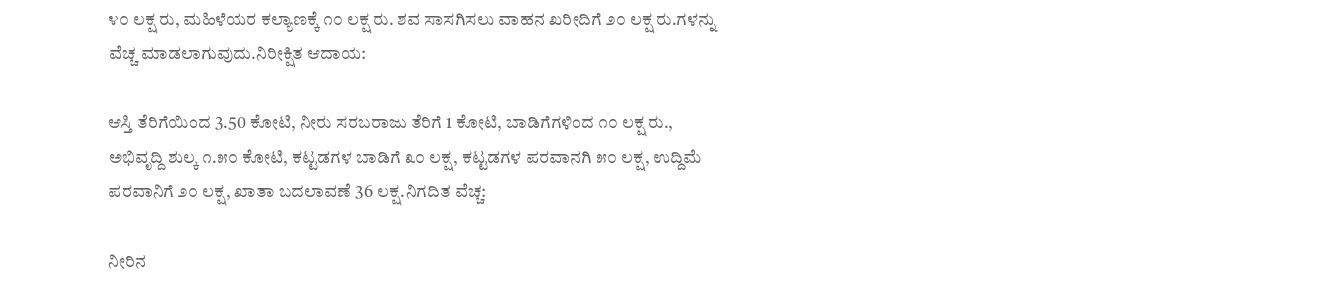೪೦ ಲಕ್ಷ ರು, ಮಹಿಳೆಯರ ಕಲ್ಯಾಣಕ್ಕೆ ೧೦ ಲಕ್ಷ ರು. ಶವ ಸಾಸಗಿಸಲು ವಾಹನ ಖರೀದಿಗೆ ೨೦ ಲಕ್ಷ ರು.ಗಳನ್ನು ವೆಚ್ಚ ಮಾಡಲಾಗುವುದು.ನಿರೀಕ್ಷಿತ ಆದಾಯ:

ಆಸ್ತಿ ತೆರಿಗೆಯಿಂದ 3.50 ಕೋಟಿ, ನೀರು ಸರಬರಾಜು ತೆರಿಗೆ 1 ಕೋಟಿ, ಬಾಡಿಗೆಗಳಿಂದ ೧೦ ಲಕ್ಷ ರು., ಅಭಿವೃದ್ದಿ ಶುಲ್ಕ ೧.೫೦ ಕೋಟಿ, ಕಟ್ಟಡಗಳ ಬಾಡಿಗೆ ೩೦ ಲಕ್ಷ, ಕಟ್ಟಡಗಳ ಪರವಾನಗಿ ೫೦ ಲಕ್ಷ, ಉದ್ದಿಮೆ ಪರವಾನಿಗೆ ೨೦ ಲಕ್ಷ, ಖಾತಾ ಬದಲಾವಣೆ 36 ಲಕ್ಷ.ನಿಗದಿತ ವೆಚ್ಚ:

ನೀರಿನ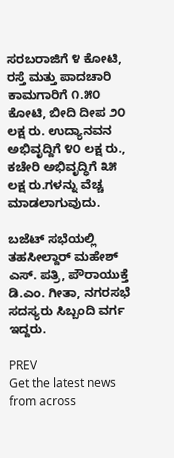ಸರಬರಾಜಿಗೆ ೪ ಕೋಟಿ, ರಸ್ತೆ ಮತ್ತು ಪಾದಚಾರಿ ಕಾಮಗಾರಿಗೆ ೧.೫೦ ಕೋಟಿ, ಬೀದಿ ದೀಪ ೨೦ ಲಕ್ಷ ರು. ಉದ್ಯಾನವನ ಅಭಿವೃದ್ದಿಗೆ ೪೦ ಲಕ್ಷ ರು., ಕಚೇರಿ ಅಭಿವೃದ್ಧಿಗೆ ೩೫ ಲಕ್ಷ ರು.ಗಳನ್ನು ವೆಚ್ಚ ಮಾಡಲಾಗುವುದು.

ಬಜೆಟ್‌ ಸಭೆಯಲ್ಲಿ ತಹಸೀಲ್ದಾರ್‌ ಮಹೇಶ್‌ ಎಸ್. ಪತ್ರಿ, ಪೌರಾಯುಕ್ತೆ ಡಿ.ಎಂ. ಗೀತಾ, ನಗರಸಭೆ ಸದಸ್ಯರು ಸಿಬ್ಬಂದಿ ವರ್ಗ ಇದ್ದರು.

PREV
Get the latest news from across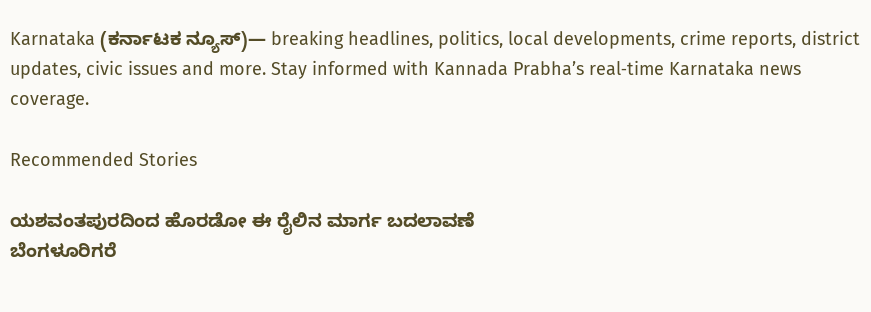Karnataka (ಕರ್ನಾಟಕ ನ್ಯೂಸ್)— breaking headlines, politics, local developments, crime reports, district updates, civic issues and more. Stay informed with Kannada Prabha’s real‑time Karnataka news coverage.

Recommended Stories

ಯಶವಂತಪುರದಿಂದ ಹೊರಡೋ ಈ ರೈಲಿನ ಮಾರ್ಗ ಬದಲಾವಣೆ
ಬೆಂಗಳೂರಿಗರೆ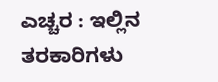ಎಚ್ಚರ : ಇಲ್ಲಿನ ತರಕಾರಿಗಳು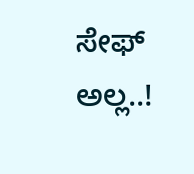ಸೇಫ್ ಅಲ್ಲ..!